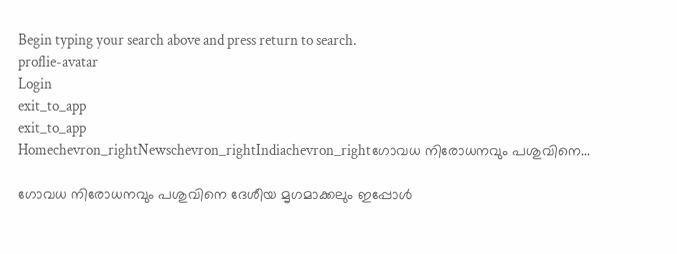Begin typing your search above and press return to search.
proflie-avatar
Login
exit_to_app
exit_to_app
Homechevron_rightNewschevron_rightIndiachevron_rightഗോവധ നിരോധനവും പശുവിനെ...

ഗോവധ നിരോധനവും പശുവിനെ ദേശീയ മൃഗമാക്കലും ഇപ്പോൾ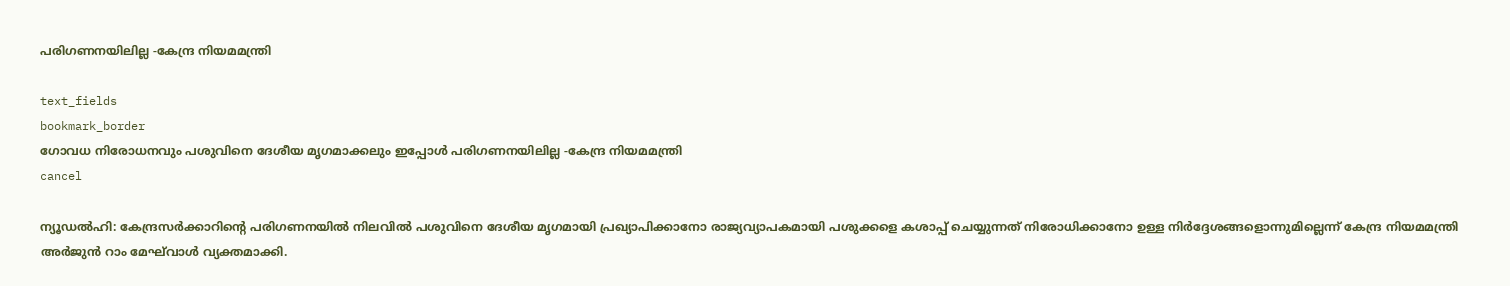പരിഗണനയിലില്ല -കേന്ദ്ര നിയമമന്ത്രി

text_fields
bookmark_border
ഗോവധ നിരോധനവും പശുവിനെ ദേശീയ മൃഗമാക്കലും ഇപ്പോൾ പരിഗണനയിലില്ല -കേന്ദ്ര നിയമമന്ത്രി
cancel

ന്യൂഡൽഹി: കേന്ദ്രസർക്കാറിന്റെ പരിഗണനയിൽ നിലവിൽ പശുവിനെ ദേശീയ മൃഗമായി പ്രഖ്യാപിക്കാനോ രാജ്യവ്യാപകമായി പശുക്കളെ കശാപ്പ് ചെയ്യുന്നത് നിരോധിക്കാനോ ഉള്ള നിർദ്ദേശങ്ങളൊന്നുമില്ലെന്ന് കേന്ദ്ര നിയമമന്ത്രി അർജുൻ റാം മേഘ്‌വാൾ വ്യക്തമാക്കി.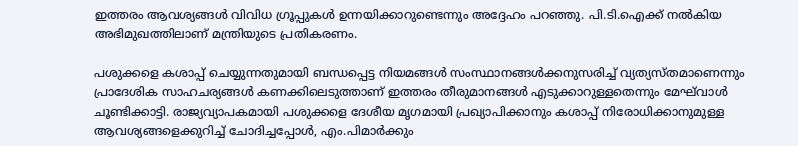ഇത്തരം ആവശ്യങ്ങൾ വിവിധ ഗ്രൂപ്പുകൾ ഉന്നയിക്കാറുണ്ടെന്നും അദ്ദേഹം പറഞ്ഞു. പി.ടി.ഐക്ക് നൽകിയ അഭിമുഖത്തിലാണ് മന്ത്രിയുടെ പ്രതികരണം.

പശുക്കളെ കശാപ്പ് ചെയ്യുന്നതുമായി ബന്ധപ്പെട്ട നിയമങ്ങൾ സംസ്ഥാനങ്ങൾക്കനുസരിച്ച് വ്യത്യസ്തമാണെന്നും പ്രാദേശിക സാഹചര്യങ്ങൾ കണക്കിലെടുത്താണ് ഇത്തരം തീരുമാനങ്ങൾ എടുക്കാറുള്ളതെന്നും മേഘ്‌വാൾ ചൂണ്ടിക്കാട്ടി. രാജ്യവ്യാപകമായി പശുക്കളെ ദേശീയ മൃഗമായി പ്രഖ്യാപിക്കാനും കശാപ്പ് നിരോധിക്കാനുമുള്ള ആവശ്യങ്ങളെക്കുറിച്ച് ചോദിച്ചപ്പോൾ, എം.പിമാർക്കും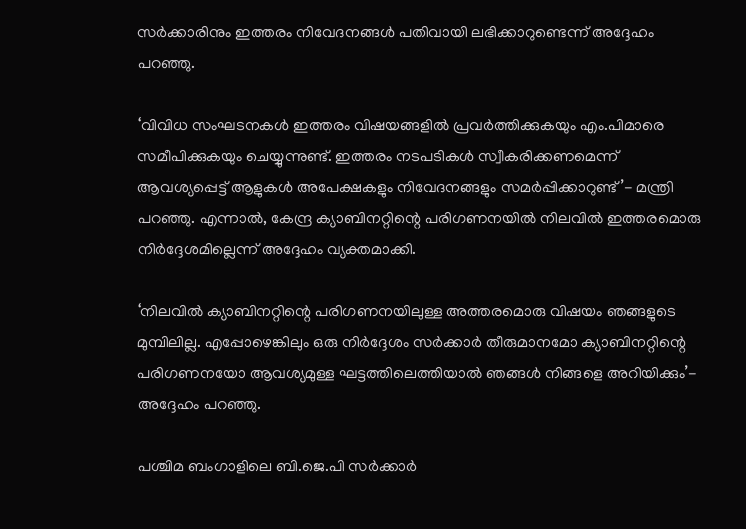സർക്കാരിനും ഇത്തരം നിവേദനങ്ങൾ പതിവായി ലഭിക്കാറുണ്ടെന്ന് അദ്ദേഹം പറഞ്ഞു.

‘വിവിധ സംഘടനകൾ ഇത്തരം വിഷയങ്ങളിൽ പ്രവർത്തിക്കുകയും എം.പിമാരെ സമീപിക്കുകയും ചെയ്യുന്നുണ്ട്. ഇത്തരം നടപടികൾ സ്വീകരിക്കണമെന്ന് ആവശ്യപ്പെട്ട് ആളുകൾ അപേക്ഷകളും നിവേദനങ്ങളും സമർപ്പിക്കാറുണ്ട്’- മന്ത്രി പറഞ്ഞു. എന്നാൽ, കേന്ദ്ര ക്യാബിനറ്റിന്റെ പരിഗണനയിൽ നിലവിൽ ഇത്തരമൊരു നിർദ്ദേശമില്ലെന്ന് അദ്ദേഹം വ്യക്തമാക്കി.

‘നിലവിൽ ക്യാബിനറ്റിന്റെ പരിഗണനയിലുള്ള അത്തരമൊരു വിഷയം ഞങ്ങളുടെ മുമ്പിലില്ല. എപ്പോഴെങ്കിലും ഒരു നിർദ്ദേശം സർക്കാർ തീരുമാനമോ ക്യാബിനറ്റിന്റെ പരിഗണനയോ ആവശ്യമുള്ള ഘട്ടത്തിലെത്തിയാൽ ഞങ്ങൾ നിങ്ങളെ അറിയിക്കും’- അദ്ദേഹം പറഞ്ഞു.

പശ്ചിമ ബംഗാളിലെ ബി.ജെ.പി സർക്കാർ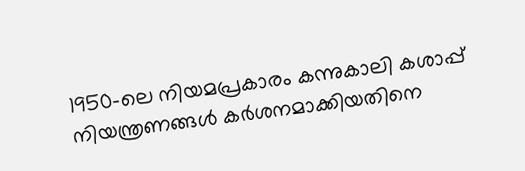1950-ലെ നിയമപ്രകാരം കന്നുകാലി കശാപ്പ് നിയന്ത്രണങ്ങൾ കർശനമാക്കിയതിനെ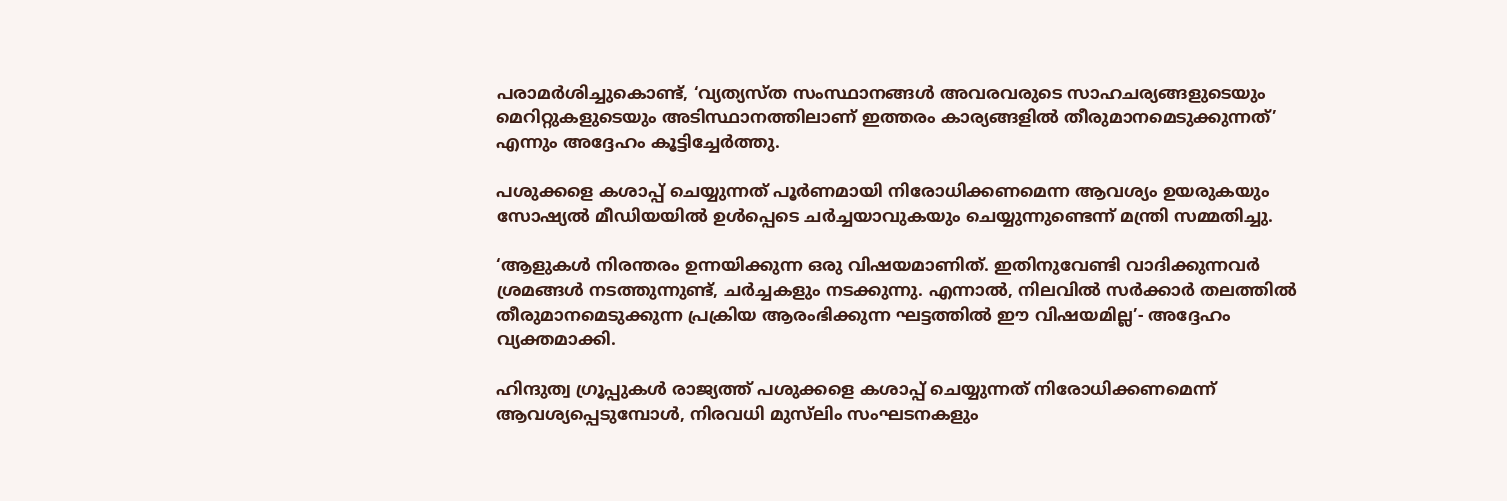പരാമർശിച്ചുകൊണ്ട്, ‘വ്യത്യസ്ത സംസ്ഥാനങ്ങൾ അവരവരുടെ സാഹചര്യങ്ങളുടെയും മെറിറ്റുകളുടെയും അടിസ്ഥാനത്തിലാണ് ഇത്തരം കാര്യങ്ങളിൽ തീരുമാനമെടുക്കുന്നത്’ എന്നും അദ്ദേഹം കൂട്ടിച്ചേർത്തു.

പശുക്കളെ കശാപ്പ് ചെയ്യുന്നത് പൂർണമായി നിരോധിക്കണമെന്ന ആവശ്യം ഉയരുകയും സോഷ്യൽ മീഡിയയിൽ ഉൾപ്പെടെ ചർച്ചയാവുകയും ചെയ്യുന്നുണ്ടെന്ന് മന്ത്രി സമ്മതിച്ചു.

‘ആളുകൾ നിരന്തരം ഉന്നയിക്കുന്ന ഒരു വിഷയമാണിത്. ഇതിനുവേണ്ടി വാദിക്കുന്നവർ ശ്രമങ്ങൾ നടത്തുന്നുണ്ട്, ചർച്ചകളും നടക്കുന്നു. എന്നാൽ, നിലവിൽ സർക്കാർ തലത്തിൽ തീരുമാനമെടുക്കുന്ന പ്രക്രിയ ആരംഭിക്കുന്ന ഘട്ടത്തിൽ ഈ വിഷയമില്ല’- അദ്ദേഹം വ്യക്തമാക്കി.

ഹിന്ദുത്വ ഗ്രൂപ്പുകൾ രാജ്യത്ത് പശുക്കളെ കശാപ്പ് ചെയ്യുന്നത് നിരോധിക്കണമെന്ന് ആവശ്യപ്പെടുമ്പോൾ, നിരവധി മുസ്‌ലിം സംഘടനകളും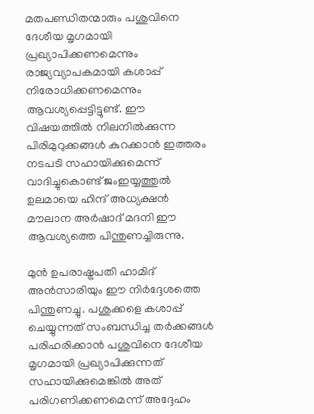മതപണ്ഡിതന്മാരും പശുവിനെ ദേശീയ മൃഗമായി പ്രഖ്യാപിക്കണമെന്നും രാജ്യവ്യാപകമായി കശാപ്പ് നിരോധിക്കണമെന്നും ആവശ്യപ്പെട്ടിട്ടുണ്ട്. ഈ വിഷയത്തിൽ നിലനിൽക്കുന്ന പിരിമുറുക്കങ്ങൾ കുറക്കാൻ ഇത്തരം നടപടി സഹായിക്കുമെന്ന് വാദിച്ചുകൊണ്ട് ജംഇയ്യത്തുൽ ഉലമായെ ഹിന്ദ് അധ്യക്ഷൻ മൗലാന അർഷാദ് മദനി ഈ ആവശ്യത്തെ പിന്തുണച്ചിരുന്നു.

മുൻ ഉപരാഷ്ട്രപതി ഹാമിദ് അൻസാരിയും ഈ നിർദ്ദേശത്തെ പിന്തുണച്ചു. പശുക്കളെ കശാപ്പ് ചെയ്യുന്നത് സംബന്ധിച്ച തർക്കങ്ങൾ പരിഹരിക്കാൻ പശുവിനെ ദേശീയ മൃഗമായി പ്രഖ്യാപിക്കുന്നത് സഹായിക്കുമെങ്കിൽ അത് പരിഗണിക്കണമെന്ന് അദ്ദേഹം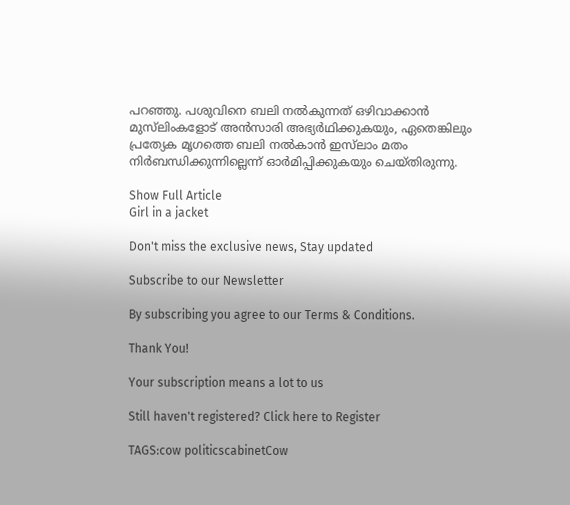പറഞ്ഞു. പശുവിനെ ബലി നൽകുന്നത് ഒഴിവാക്കാൻ മുസ്‌ലിംകളോട് അൻസാരി അഭ്യർഥിക്കുകയും, ഏതെങ്കിലും പ്രത്യേക മൃഗത്തെ ബലി നൽകാൻ ഇസ്‍ലാം മതം നിർബന്ധിക്കുന്നില്ലെന്ന് ഓർമിപ്പിക്കുകയും ചെയ്തിരുന്നു.

Show Full Article
Girl in a jacket

Don't miss the exclusive news, Stay updated

Subscribe to our Newsletter

By subscribing you agree to our Terms & Conditions.

Thank You!

Your subscription means a lot to us

Still haven't registered? Click here to Register

TAGS:cow politicscabinetCow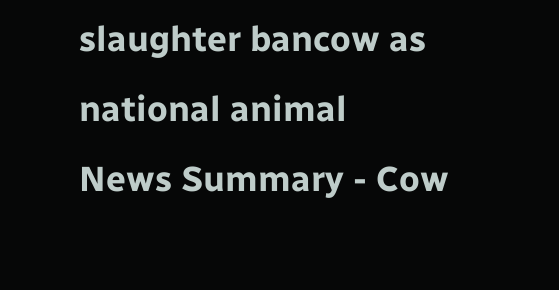slaughter bancow as national animal
News Summary - Cow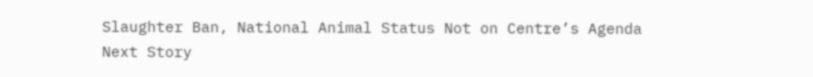Slaughter Ban, National Animal Status Not on Centre’s Agenda
Next Story